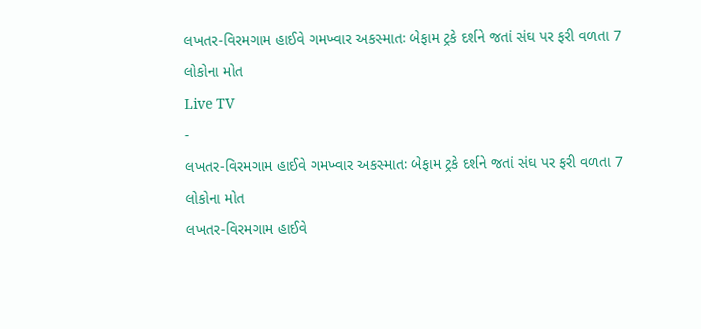લખતર-વિરમગામ હાઈવે ગમખ્વાર અકસ્માતઃ બેફામ ટ્રકે દર્શને જતાં સંઘ પર ફરી વળતા 7 લોકોના મોત
Live TV
-
લખતર-વિરમગામ હાઈવે ગમખ્વાર અકસ્માતઃ બેફામ ટ્રકે દર્શને જતાં સંઘ પર ફરી વળતા 7 લોકોના મોત
લખતર-વિરમગામ હાઈવે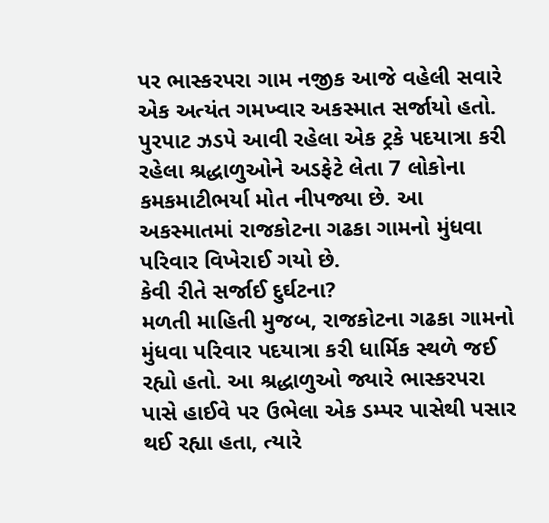પર ભાસ્કરપરા ગામ નજીક આજે વહેલી સવારે એક અત્યંત ગમખ્વાર અકસ્માત સર્જાયો હતો. પુરપાટ ઝડપે આવી રહેલા એક ટ્રકે પદયાત્રા કરી રહેલા શ્રદ્ધાળુઓને અડફેટે લેતા 7 લોકોના કમકમાટીભર્યા મોત નીપજ્યા છે. આ અકસ્માતમાં રાજકોટના ગઢકા ગામનો મુંધવા પરિવાર વિખેરાઈ ગયો છે.
કેવી રીતે સર્જાઈ દુર્ઘટના?
મળતી માહિતી મુજબ, રાજકોટના ગઢકા ગામનો મુંધવા પરિવાર પદયાત્રા કરી ધાર્મિક સ્થળે જઈ રહ્યો હતો. આ શ્રદ્ધાળુઓ જ્યારે ભાસ્કરપરા પાસે હાઈવે પર ઉભેલા એક ડમ્પર પાસેથી પસાર થઈ રહ્યા હતા, ત્યારે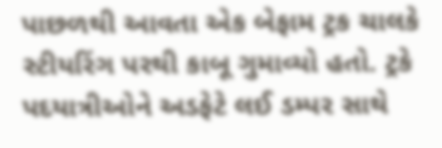પાછળથી આવતા એક બેફામ ટ્રક ચાલકે સ્ટીયરિંગ પરથી કાબૂ ગુમાવ્યો હતો. ટ્રકે પદયાત્રીઓને અડફેટે લઈ ડમ્પર સાથે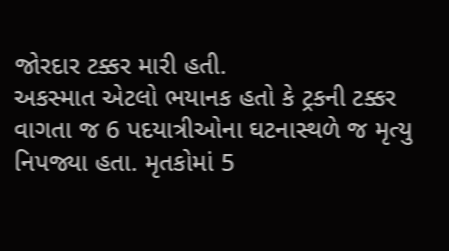જોરદાર ટક્કર મારી હતી.
અકસ્માત એટલો ભયાનક હતો કે ટ્રકની ટક્કર વાગતા જ 6 પદયાત્રીઓના ઘટનાસ્થળે જ મૃત્યુ નિપજ્યા હતા. મૃતકોમાં 5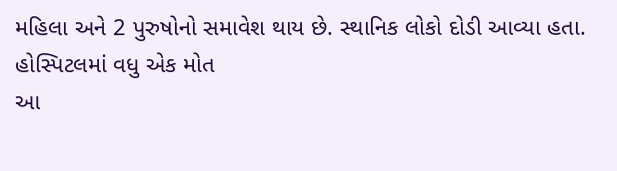મહિલા અને 2 પુરુષોનો સમાવેશ થાય છે. સ્થાનિક લોકો દોડી આવ્યા હતા.
હોસ્પિટલમાં વધુ એક મોત
આ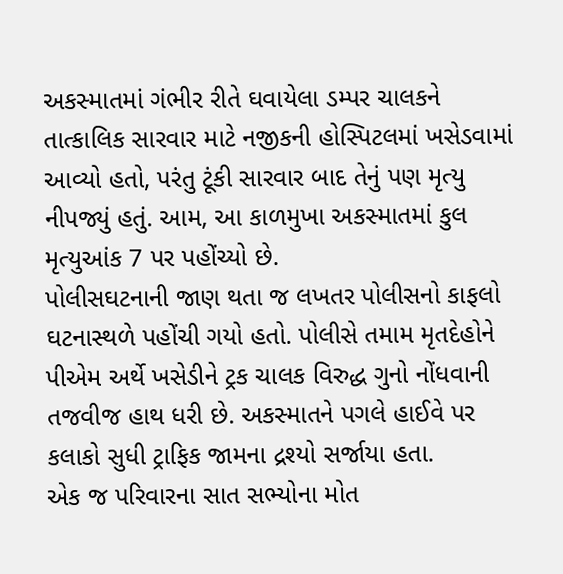અકસ્માતમાં ગંભીર રીતે ઘવાયેલા ડમ્પર ચાલકને તાત્કાલિક સારવાર માટે નજીકની હોસ્પિટલમાં ખસેડવામાં આવ્યો હતો, પરંતુ ટૂંકી સારવાર બાદ તેનું પણ મૃત્યુ નીપજ્યું હતું. આમ, આ કાળમુખા અકસ્માતમાં કુલ મૃત્યુઆંક 7 પર પહોંચ્યો છે.
પોલીસઘટનાની જાણ થતા જ લખતર પોલીસનો કાફલો ઘટનાસ્થળે પહોંચી ગયો હતો. પોલીસે તમામ મૃતદેહોને પીએમ અર્થે ખસેડીને ટ્રક ચાલક વિરુદ્ધ ગુનો નોંધવાની તજવીજ હાથ ધરી છે. અકસ્માતને પગલે હાઈવે પર કલાકો સુધી ટ્રાફિક જામના દ્રશ્યો સર્જાયા હતા.
એક જ પરિવારના સાત સભ્યોના મોત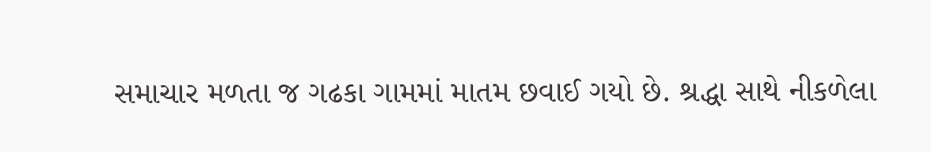સમાચાર મળતા જ ગઢકા ગામમાં માતમ છવાઈ ગયો છે. શ્રદ્ધા સાથે નીકળેલા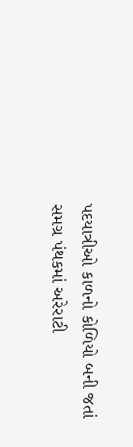પદયાત્રીઓ કાળનો કોળિયો બની જતાં સમગ્ર પંથકમાં અરેરાટી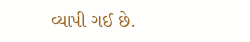વ્યાપી ગઈ છે.